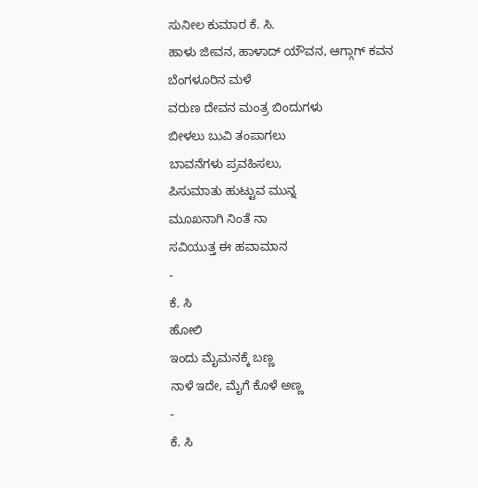ಸುನೀಲ ಕುಮಾರ ಕೆ. ಸಿ.
ಹಾಳು ಜೀವನ, ಹಾಳಾದ್ ಯೌವನ, ಆಗ್ಗಾಗ್ ಕವನ
ಬೆಂಗಳೂರಿನ ಮಳೆ
ವರುಣ ದೇವನ ಮಂತ್ರ ಬಿಂದುಗಳು
ಬೀಳಲು ಬುವಿ ತಂಪಾಗಲು
ಬಾವನೆಗಳು ಪ್ರವಹಿಸಲು,
ಪಿಸುಮಾತು ಹುಟ್ಟುವ ಮುನ್ನ
ಮೂಖನಾಗಿ ನಿಂತೆ ನಾ
ಸವಿಯುತ್ತ ಈ ಹವಾಮಾನ
-
ಕೆ. ಸಿ
ಹೋಲಿ
ಇಂದು ಮೈಮನಕ್ಕೆ ಬಣ್ಣ
ನಾಳೆ ಇದೇ, ಮೈಗೆ ಕೊಳೆ ಅಣ್ಣ
-
ಕೆ. ಸಿ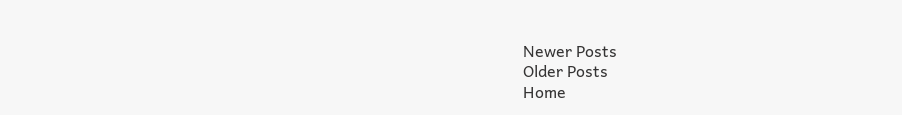Newer Posts
Older Posts
Home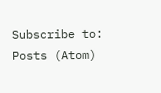Subscribe to:
Posts (Atom)